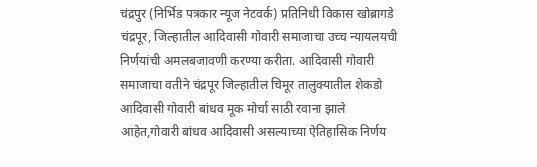चंद्रपुर (निर्भिड पत्रकार न्यूज नेटवर्क) प्रतिनिधी विकास खोब्रागडे
चंद्रपूर, जिल्हातील आदिवासी गोवारी समाजाचा उच्च न्यायलयची निर्णयांची अमलबजावणी करण्या करीता. आदिवासी गोवारी समाजाचा वतीने चंद्रपूर जिल्हातील चिमूर तालुक्यातील शेकडो आदिवासी गोवारी बांधव मूक मोर्चा साठी रवाना झाले आहेत,गोवारी बांधव आदिवासी असल्याच्या ऐतिहासिक निर्णय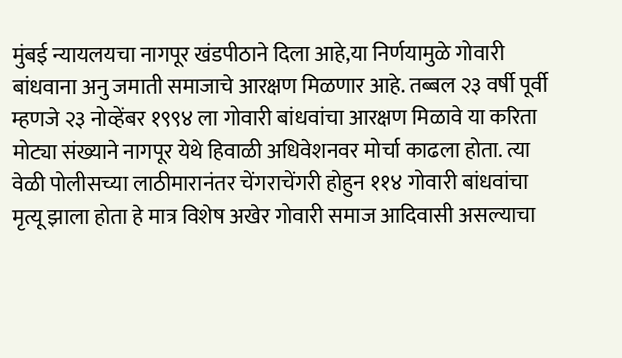मुंबई न्यायलयचा नागपूर खंडपीठाने दिला आहे,या निर्णयामुळे गोवारी बांधवाना अनु जमाती समाजाचे आरक्षण मिळणार आहे. तब्बल २३ वर्षी पूर्वी म्हणजे २३ नोव्हेंबर १९९४ ला गोवारी बांधवांचा आरक्षण मिळावे या करिता मोट्या संख्याने नागपूर येथे हिवाळी अधिवेशनवर मोर्चा काढला होता. त्या वेळी पोलीसच्या लाठीमारानंतर चेंगराचेंगरी होहुन ११४ गोवारी बांधवांचा मृत्यू झाला होता हे मात्र विशेष अखेर गोवारी समाज आदिवासी असल्याचा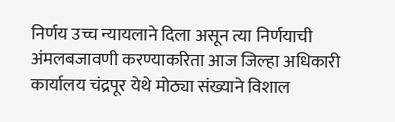निर्णय उच्च न्यायलाने दिला असून त्या निर्णयाची अंमलबजावणी करण्याकरिता आज जिल्हा अधिकारी कार्यालय चंद्रपूर येथे मोठ्या संख्याने विशाल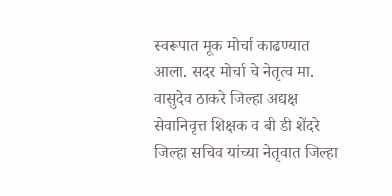स्वरूपात मूक मोर्चा काढण्यात आला. सदर मोर्चा चे नेतृत्व मा. वासुदेव ठाकरे जिल्हा अद्यक्ष सेवानिवृत्त शिक्षक व बी डी शेंदरे जिल्हा सचिव यांच्या नेतृवात जिल्हा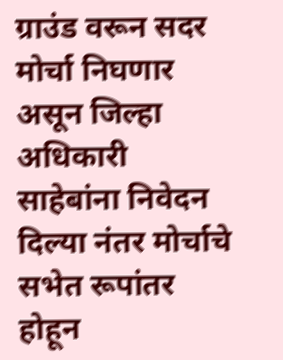ग्राउंड वरून सदर मोर्चा निघणार असून जिल्हा अधिकारी साहेबांना निवेदन दिल्या नंतर मोर्चाचे सभेत रूपांतर होहून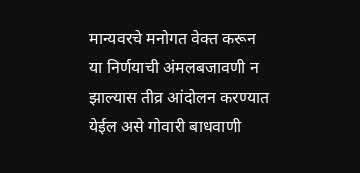मान्यवरचे मनोगत वेक्त करून या निर्णयाची अंमलबजावणी न झाल्यास तीव्र आंदोलन करण्यात येईल असे गोवारी बाधवाणी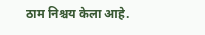ठाम निश्चय केला आहे.